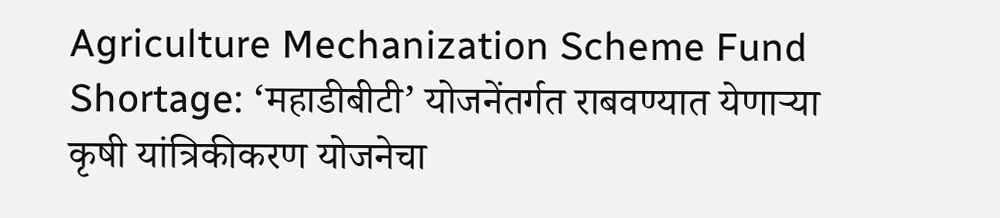Agriculture Mechanization Scheme Fund Shortage: ‘महाडीबीटी’ योजनेंतर्गत राबवण्यात येणाऱ्या कृषी यांत्रिकीकरण योजनेचा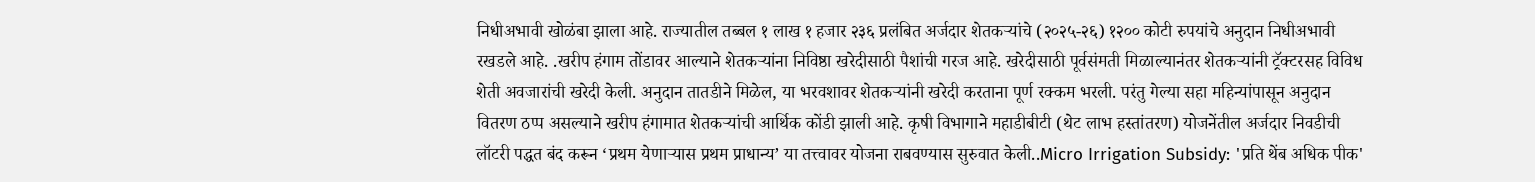निधीअभावी खोळंबा झाला आहे. राज्यातील तब्बल १ लाख १ हजार २३६ प्रलंबित अर्जदार शेतकऱ्यांचे (२०२५-२६) १२०० कोटी रुपयांचे अनुदान निधीअभावी रखडले आहे. .खरीप हंगाम तोंडावर आल्याने शेतकऱ्यांना निविष्ठा खरेदीसाठी पैशांची गरज आहे. खरेदीसाठी पूर्वसंमती मिळाल्यानंतर शेतकऱ्यांनी ट्रॅक्टरसह विविध शेती अवजारांची खरेदी केली. अनुदान तातडीने मिळेल, या भरवशावर शेतकऱ्यांनी खरेदी करताना पूर्ण रक्कम भरली. परंतु गेल्या सहा महिन्यांपासून अनुदान वितरण ठप्प असल्याने खरीप हंगामात शेतकऱ्यांची आर्थिक कोंडी झाली आहे. कृषी विभागाने महाडीबीटी (थेट लाभ हस्तांतरण) योजनेंतील अर्जदार निवडीची लॉटरी पद्धत बंद करून ‘प्रथम येणाऱ्यास प्रथम प्राधान्य’ या तत्त्वावर योजना राबवण्यास सुरुवात केली..Micro Irrigation Subsidy: 'प्रति थेंब अधिक पीक'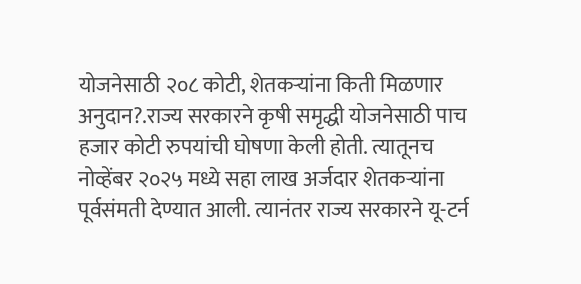योजनेसाठी २०८ कोटी, शेतकऱ्यांना किती मिळणार अनुदान?.राज्य सरकारने कृषी समृद्धी योजनेसाठी पाच हजार कोटी रुपयांची घोषणा केली होती. त्यातूनच नोव्हेंबर २०२५ मध्ये सहा लाख अर्जदार शेतकऱ्यांना पूर्वसंमती देण्यात आली. त्यानंतर राज्य सरकारने यू-टर्न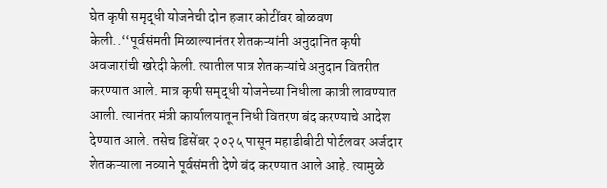घेत कृषी समृद्धी योजनेची दोन हजार कोटींवर बोळवण केली..‘‘पूर्वसंमती मिळाल्यानंतर शेतकऱ्यांनी अनुदानित कृषी अवजारांची खरेदी केली. त्यातील पात्र शेतकऱ्यांचे अनुदान वितरीत करण्यात आले. मात्र कृषी समृद्धी योजनेच्या निधीला कात्री लावण्यात आली. त्यानंतर मंत्री कार्यालयातून निधी वितरण बंद करण्याचे आदेश देण्यात आले. तसेच डिसेंबर २०२५ पासून महाडीबीटी पोर्टलवर अर्जदार शेतकऱ्याला नव्याने पूर्वसंमती देणे बंद करण्यात आले आहे. त्यामुळे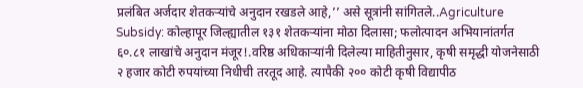प्रलंबित अर्जदार शेतकऱ्यांचे अनुदान रखडले आहे,’’ असे सूत्रांनी सांगितले..Agriculture Subsidy: कोल्हापूर जिल्ह्यातील १३१ शेतकऱ्यांना मोठा दिलासा; फलोत्पादन अभियानांतर्गत ६०.८१ लाखांचे अनुदान मंजूर!.वरिष्ठ अधिकाऱ्यांनी दिलेल्या माहितीनुसार, कृषी समृद्धी योजनेसाठी २ हजार कोटी रुपयांच्या निधीची तरतूद आहे. त्यापैकी २०० कोटी कृषी विद्यापीठ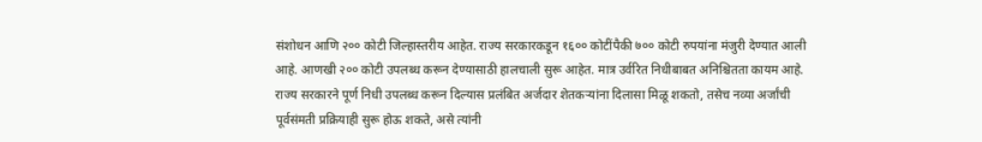संशोधन आणि २०० कोटी जिल्हास्तरीय आहेत. राज्य सरकारकडून १६०० कोटींपैकी ७०० कोटी रुपयांना मंजुरी देण्यात आली आहे. आणखी २०० कोटी उपलब्ध करून देण्यासाठी हालचाली सुरू आहेत. मात्र उर्वरित निधीबाबत अनिश्चितता कायम आहे. राज्य सरकारने पूर्ण निधी उपलब्ध करून दिल्यास प्रलंबित अर्जदार शेतकऱ्यांना दिलासा मिळू शकतो, तसेच नव्या अर्जांची पूर्वसंमती प्रक्रियाही सुरू होऊ शकते, असे त्यांनी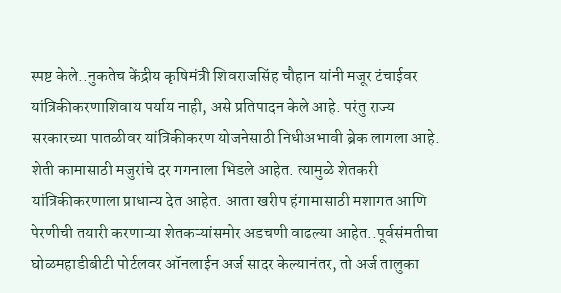स्पष्ट केले..नुकतेच केंद्रीय कृषिमंत्री शिवराजसिंह चौहान यांनी मजूर टंचाईवर यांत्रिकीकरणाशिवाय पर्याय नाही, असे प्रतिपादन केले आहे. परंतु राज्य सरकारच्या पातळीवर यांत्रिकीकरण योजनेसाठी निधीअभावी ब्रेक लागला आहे. शेती कामासाठी मजुरांचे दर गगनाला भिडले आहेत. त्यामुळे शेतकरी यांत्रिकीकरणाला प्राधान्य देत आहेत. आता खरीप हंगामासाठी मशागत आणि पेरणीची तयारी करणाऱ्या शेतकऱ्यांसमोर अडचणी वाढल्या आहेत..पूर्वसंमतीचा घोळमहाडीबीटी पोर्टलवर ऑनलाईन अर्ज सादर केल्यानंतर, तो अर्ज तालुका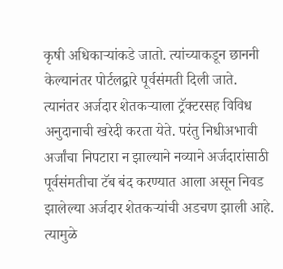कृषी अधिकाऱ्यांकडे जातो. त्यांच्याकडून छाननी केल्यानंतर पोर्टलद्वारे पूर्वसंमती दिली जाते. त्यानंतर अर्जदार शेतकऱ्याला ट्रॅक्टरसह विविध अनुदानाची खरेदी करता येते. परंतु निधीअभावी अर्जांचा निपटारा न झाल्याने नव्याने अर्जदारांसाठी पूर्वसंमतीचा टॅब बंद करण्यात आला असून निवड झालेल्या अर्जदार शेतकऱ्यांची अडचण झाली आहे. त्यामुळे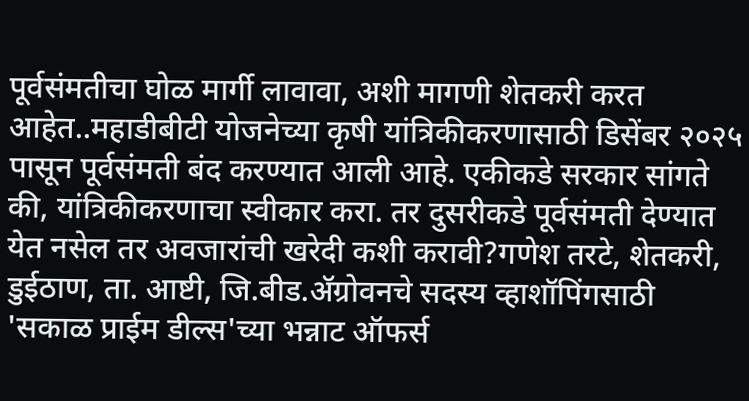पूर्वसंमतीचा घोळ मार्गी लावावा, अशी मागणी शेतकरी करत आहेत..महाडीबीटी योजनेच्या कृषी यांत्रिकीकरणासाठी डिसेंबर २०२५ पासून पूर्वसंमती बंद करण्यात आली आहे. एकीकडे सरकार सांगते की, यांत्रिकीकरणाचा स्वीकार करा. तर दुसरीकडे पूर्वसंमती देण्यात येत नसेल तर अवजारांची खरेदी कशी करावी?गणेश तरटे, शेतकरी, डुईठाण, ता. आष्टी, जि.बीड.ॲग्रोवनचे सदस्य व्हाशॉपिंगसाठी 'सकाळ प्राईम डील्स'च्या भन्नाट ऑफर्स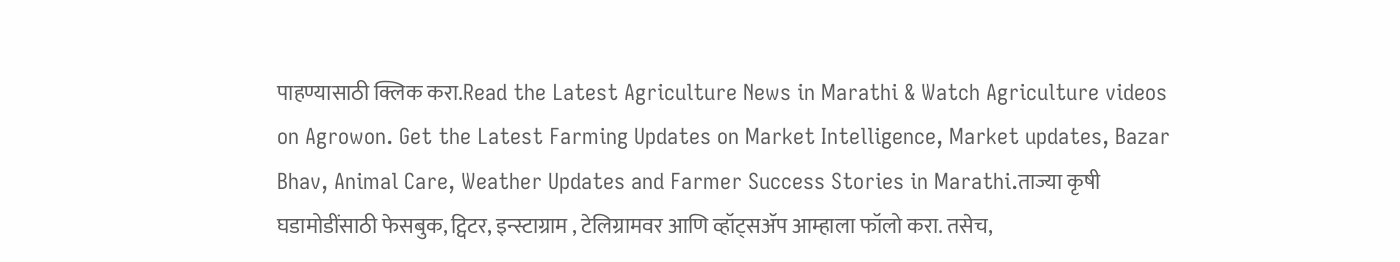पाहण्यासाठी क्लिक करा.Read the Latest Agriculture News in Marathi & Watch Agriculture videos on Agrowon. Get the Latest Farming Updates on Market Intelligence, Market updates, Bazar Bhav, Animal Care, Weather Updates and Farmer Success Stories in Marathi.ताज्या कृषी घडामोडींसाठी फेसबुक, ट्विटर, इन्स्टाग्राम , टेलिग्रामवर आणि व्हॉट्सॲप आम्हाला फॉलो करा. तसेच,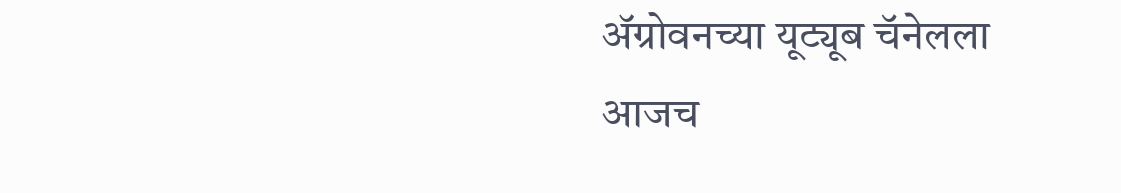ॲग्रोवनच्या यूट्यूब चॅनेलला आजच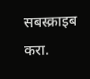सबस्क्राइब करा.